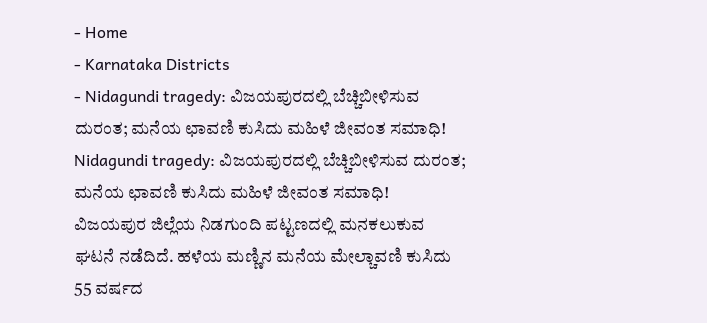- Home
- Karnataka Districts
- Nidagundi tragedy: ವಿಜಯಪುರದಲ್ಲಿ ಬೆಚ್ಚಿಬೀಳಿಸುವ ದುರಂತ; ಮನೆಯ ಛಾವಣಿ ಕುಸಿದು ಮಹಿಳೆ ಜೀವಂತ ಸಮಾಧಿ!
Nidagundi tragedy: ವಿಜಯಪುರದಲ್ಲಿ ಬೆಚ್ಚಿಬೀಳಿಸುವ ದುರಂತ; ಮನೆಯ ಛಾವಣಿ ಕುಸಿದು ಮಹಿಳೆ ಜೀವಂತ ಸಮಾಧಿ!
ವಿಜಯಪುರ ಜಿಲ್ಲೆಯ ನಿಡಗುಂದಿ ಪಟ್ಟಣದಲ್ಲಿ ಮನಕಲುಕುವ ಘಟನೆ ನಡೆದಿದೆ. ಹಳೆಯ ಮಣ್ಣಿನ ಮನೆಯ ಮೇಲ್ಚಾವಣಿ ಕುಸಿದು 55 ವರ್ಷದ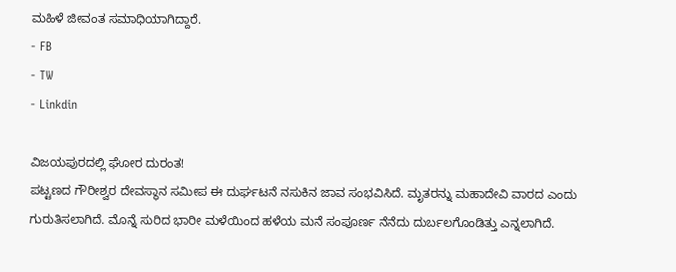ಮಹಿಳೆ ಜೀವಂತ ಸಮಾಧಿಯಾಗಿದ್ದಾರೆ.
- FB
- TW
- Linkdin

ವಿಜಯಪುರದಲ್ಲಿ ಘೋರ ದುರಂತ!
ಪಟ್ಟಣದ ಗೌರೀಶ್ವರ ದೇವಸ್ಥಾನ ಸಮೀಪ ಈ ದುರ್ಘಟನೆ ನಸುಕಿನ ಜಾವ ಸಂಭವಿಸಿದೆ. ಮೃತರನ್ನು ಮಹಾದೇವಿ ವಾರದ ಎಂದು ಗುರುತಿಸಲಾಗಿದೆ. ಮೊನ್ನೆ ಸುರಿದ ಭಾರೀ ಮಳೆಯಿಂದ ಹಳೆಯ ಮನೆ ಸಂಪೂರ್ಣ ನೆನೆದು ದುರ್ಬಲಗೊಂಡಿತ್ತು ಎನ್ನಲಾಗಿದೆ.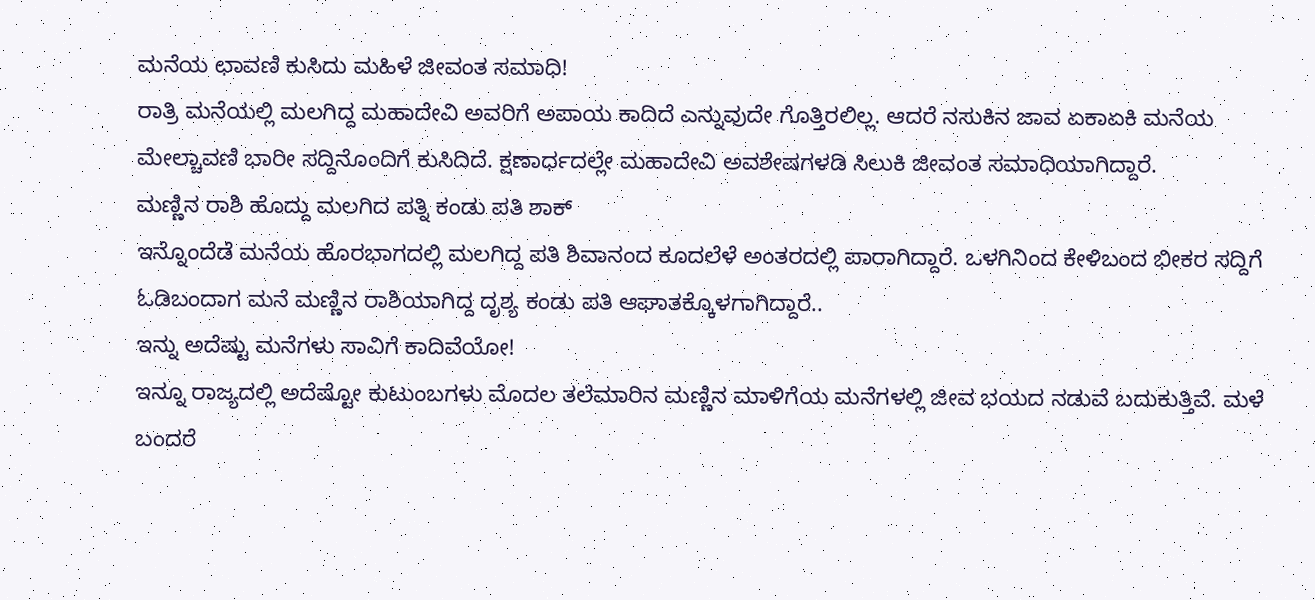ಮನೆಯ ಛಾವಣಿ ಕುಸಿದು ಮಹಿಳೆ ಜೀವಂತ ಸಮಾಧಿ!
ರಾತ್ರಿ ಮನೆಯಲ್ಲಿ ಮಲಗಿದ್ದ ಮಹಾದೇವಿ ಅವರಿಗೆ ಅಪಾಯ ಕಾದಿದೆ ಎನ್ನುವುದೇ ಗೊತ್ತಿರಲಿಲ್ಲ. ಆದರೆ ನಸುಕಿನ ಜಾವ ಏಕಾಏಕಿ ಮನೆಯ ಮೇಲ್ಚಾವಣಿ ಭಾರೀ ಸದ್ದಿನೊಂದಿಗೆ ಕುಸಿದಿದೆ. ಕ್ಷಣಾರ್ಧದಲ್ಲೇ ಮಹಾದೇವಿ ಅವಶೇಷಗಳಡಿ ಸಿಲುಕಿ ಜೀವಂತ ಸಮಾಧಿಯಾಗಿದ್ದಾರೆ.
ಮಣ್ಣಿನ ರಾಶಿ ಹೊದ್ದು ಮಲಗಿದ ಪತ್ನಿ ಕಂಡು ಪತಿ ಶಾಕ್
ಇನ್ನೊಂದೆಡೆ ಮನೆಯ ಹೊರಭಾಗದಲ್ಲಿ ಮಲಗಿದ್ದ ಪತಿ ಶಿವಾನಂದ ಕೂದಲೆಳೆ ಅಂತರದಲ್ಲಿ ಪಾರಾಗಿದ್ದಾರೆ. ಒಳಗಿನಿಂದ ಕೇಳಿಬಂದ ಭೀಕರ ಸದ್ದಿಗೆ ಓಡಿಬಂದಾಗ ಮನೆ ಮಣ್ಣಿನ ರಾಶಿಯಾಗಿದ್ದ ದೃಶ್ಯ ಕಂಡು ಪತಿ ಆಘಾತಕ್ಕೊಳಗಾಗಿದ್ದಾರೆ..
ಇನ್ನು ಅದೆಷ್ಟು ಮನೆಗಳು ಸಾವಿಗೆ ಕಾದಿವೆಯೋ!
ಇನ್ನೂ ರಾಜ್ಯದಲ್ಲಿ ಅದೆಷ್ಟೋ ಕುಟುಂಬಗಳು ಮೊದಲ ತಲೆಮಾರಿನ ಮಣ್ಣಿನ ಮಾಳಿಗೆಯ ಮನೆಗಳಲ್ಲಿ ಜೀವ ಭಯದ ನಡುವೆ ಬದುಕುತ್ತಿವೆ. ಮಳೆ ಬಂದರೆ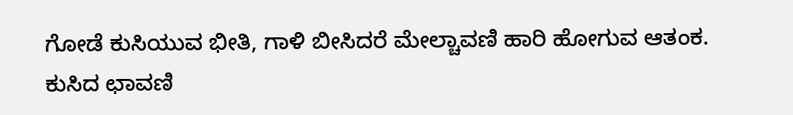ಗೋಡೆ ಕುಸಿಯುವ ಭೀತಿ, ಗಾಳಿ ಬೀಸಿದರೆ ಮೇಲ್ಚಾವಣಿ ಹಾರಿ ಹೋಗುವ ಆತಂಕ.
ಕುಸಿದ ಛಾವಣಿ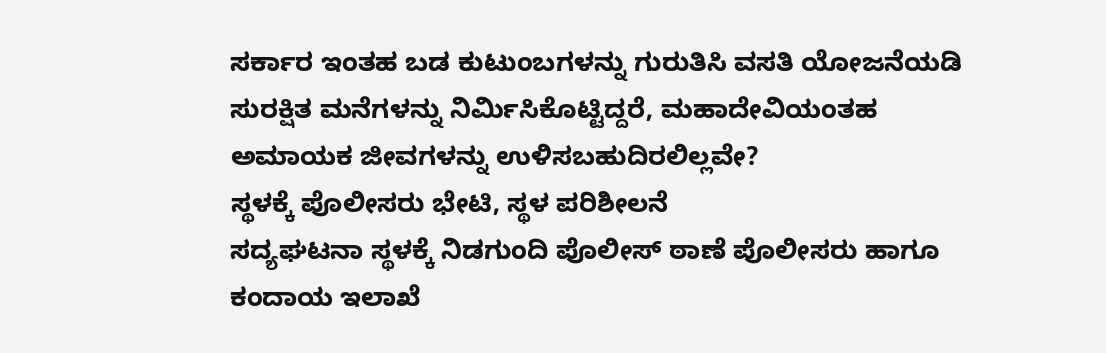ಸರ್ಕಾರ ಇಂತಹ ಬಡ ಕುಟುಂಬಗಳನ್ನು ಗುರುತಿಸಿ ವಸತಿ ಯೋಜನೆಯಡಿ ಸುರಕ್ಷಿತ ಮನೆಗಳನ್ನು ನಿರ್ಮಿಸಿಕೊಟ್ಟಿದ್ದರೆ, ಮಹಾದೇವಿಯಂತಹ ಅಮಾಯಕ ಜೀವಗಳನ್ನು ಉಳಿಸಬಹುದಿರಲಿಲ್ಲವೇ?
ಸ್ಥಳಕ್ಕೆ ಪೊಲೀಸರು ಭೇಟಿ, ಸ್ಥಳ ಪರಿಶೀಲನೆ
ಸದ್ಯಘಟನಾ ಸ್ಥಳಕ್ಕೆ ನಿಡಗುಂದಿ ಪೊಲೀಸ್ ಠಾಣೆ ಪೊಲೀಸರು ಹಾಗೂ ಕಂದಾಯ ಇಲಾಖೆ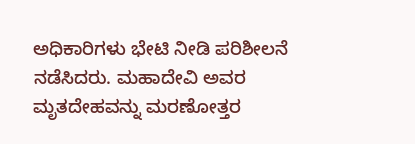ಅಧಿಕಾರಿಗಳು ಭೇಟಿ ನೀಡಿ ಪರಿಶೀಲನೆ ನಡೆಸಿದರು. ಮಹಾದೇವಿ ಅವರ ಮೃತದೇಹವನ್ನು ಮರಣೋತ್ತರ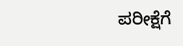ಪರೀಕ್ಷೆಗೆ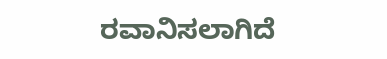ರವಾನಿಸಲಾಗಿದೆ